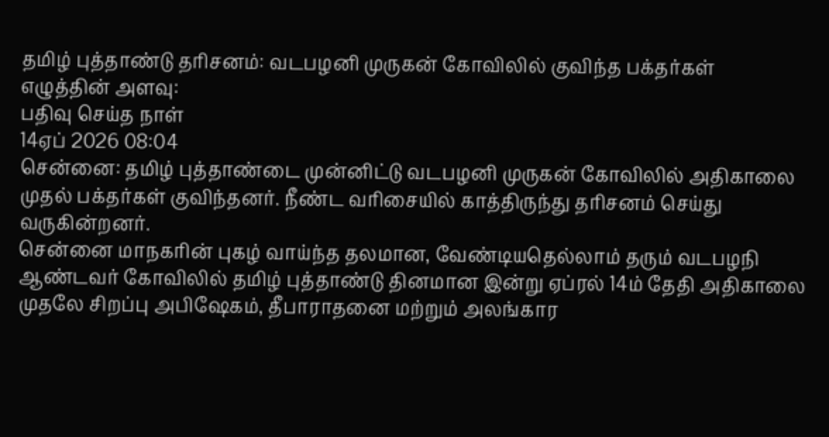தமிழ் புத்தாண்டு தரிசனம்: வடபழனி முருகன் கோவிலில் குவிந்த பக்தர்கள்
எழுத்தின் அளவு:
பதிவு செய்த நாள்
14ஏப் 2026 08:04
சென்னை: தமிழ் புத்தாண்டை முன்னிட்டு வடபழனி முருகன் கோவிலில் அதிகாலை முதல் பக்தர்கள் குவிந்தனர். நீண்ட வரிசையில் காத்திருந்து தரிசனம் செய்து வருகின்றனர்.
சென்னை மாநகரின் புகழ் வாய்ந்த தலமான, வேண்டியதெல்லாம் தரும் வடபழநி ஆண்டவர் கோவிலில் தமிழ் புத்தாண்டு தினமான இன்று ஏப்ரல் 14ம் தேதி அதிகாலை முதலே சிறப்பு அபிஷேகம், தீபாராதனை மற்றும் அலங்கார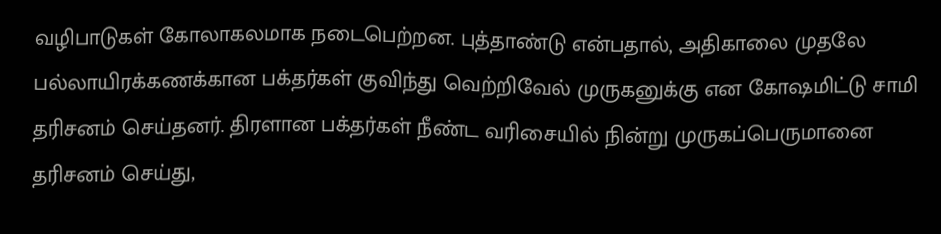வழிபாடுகள் கோலாகலமாக நடைபெற்றன. புத்தாண்டு என்பதால், அதிகாலை முதலே பல்லாயிரக்கணக்கான பக்தர்கள் குவிந்து வெற்றிவேல் முருகனுக்கு என கோஷமிட்டு சாமி தரிசனம் செய்தனர். திரளான பக்தர்கள் நீண்ட வரிசையில் நின்று முருகப்பெருமானை தரிசனம் செய்து,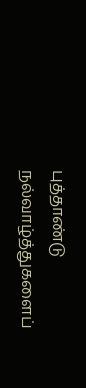புத்தாண்டு நல்வாழ்த்துகளைப்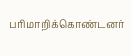பரிமாறிக்கொண்டனர்